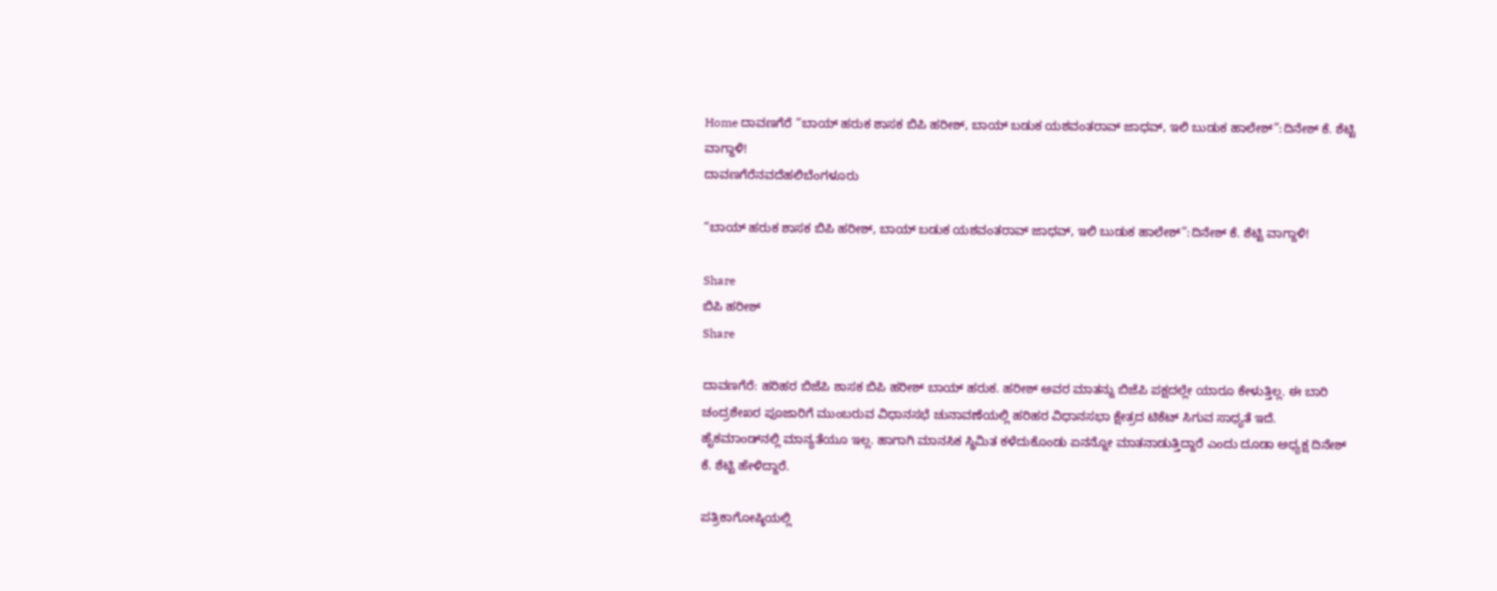Home ದಾವಣಗೆರೆ “ಬಾಯ್ ಹರುಕ ಶಾಸಕ ಬಿಪಿ ಹರೀಶ್, ಬಾಯ್ ಬಡುಕ ಯಶವಂತರಾವ್ ಜಾಧವ್, ಇಲಿ ಬುಡುಕ ಹಾಲೇಶ್”:ದಿನೇಶ್ ಕೆ. ಶೆಟ್ಟಿ ವಾಗ್ದಾಳಿ!
ದಾವಣಗೆರೆನವದೆಹಲಿಬೆಂಗಳೂರು

“ಬಾಯ್ ಹರುಕ ಶಾಸಕ ಬಿಪಿ ಹರೀಶ್, ಬಾಯ್ ಬಡುಕ ಯಶವಂತರಾವ್ ಜಾಧವ್, ಇಲಿ ಬುಡುಕ ಹಾಲೇಶ್”:ದಿನೇಶ್ ಕೆ. ಶೆಟ್ಟಿ ವಾಗ್ದಾಳಿ!

Share
ಬಿಪಿ ಹರೀಶ್
Share

ದಾವಣಗೆರೆ: ಹರಿಹರ ಬಿಜೆಪಿ ಶಾಸಕ ಬಿಪಿ ಹರೀಶ್ ಬಾಯ್ ಹರುಕ. ಹರೀಶ್ ಅವರ ಮಾತನ್ನು ಬಿಜೆಪಿ ಪಕ್ಷದಲ್ಲೇ ಯಾರೂ ಕೇಳುತ್ತಿಲ್ಲ. ಈ ಬಾರಿ ಚಂದ್ರಶೇಖರ ಪೂಜಾರಿಗೆ ಮುಂಬರುವ ವಿಧಾನಸಭೆ ಚುನಾವಣೆಯಲ್ಲಿ ಹರಿಹರ ವಿಧಾನಸಭಾ ಕ್ಷೇತ್ರದ ಟಿಕೆಟ್ ಸಿಗುವ ಸಾಧ್ಯತೆ ಇದೆ. ಹೈಕಮಾಂಡ್‌ನಲ್ಲಿ ಮಾನ್ಯತೆಯೂ ಇಲ್ಲ. ಹಾಗಾಗಿ ಮಾನಸಿಕ ಸ್ಥಿಮಿತ ಕಳೆದುಕೊಂಡು ಏನನ್ನೋ ಮಾತನಾಡುತ್ತಿದ್ದಾರೆ ಎಂದು ದೂಡಾ ಅಧ್ಯಕ್ಷ ದಿನೇಶ್ ಕೆ. ಶೆಟ್ಟಿ ಹೇಳಿದ್ದಾರೆ.

ಪತ್ರಿಕಾಗೋಷ್ಠಿಯಲ್ಲಿ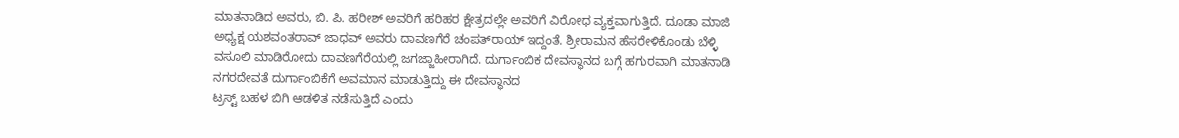ಮಾತನಾಡಿದ ಅವರು, ಬಿ. ಪಿ. ಹರೀಶ್ ಅವರಿಗೆ ಹರಿಹರ ಕ್ಷೇತ್ರದಲ್ಲೇ ಅವರಿಗೆ ವಿರೋಧ ವ್ಯಕ್ತವಾಗುತ್ತಿದೆ. ದೂಡಾ ಮಾಜಿ ಅಧ್ಯಕ್ಷ ಯಶವಂತರಾವ್ ಜಾಧವ್ ಅವರು ದಾವಣಗೆರೆ ಚಂಪತ್‌ರಾಯ್ ಇದ್ದಂತೆ. ಶ್ರೀರಾಮನ ಹೆಸರೇಳಿಕೊಂಡು ಬೆಳ್ಳಿ ವಸೂಲಿ ಮಾಡಿರೋದು ದಾವಣಗೆರೆಯಲ್ಲಿ ಜಗಜ್ಜಾಹೀರಾಗಿದೆ. ದುರ್ಗಾಂಬಿಕ ದೇವಸ್ಥಾನದ ಬಗ್ಗೆ ಹಗುರವಾಗಿ ಮಾತನಾಡಿ ನಗರದೇವತೆ ದುರ್ಗಾಂಬಿಕೆಗೆ ಅವಮಾನ ಮಾಡುತ್ತಿದ್ದು ಈ ದೇವಸ್ಥಾನದ
ಟ್ರಸ್ಟ್ ಬಹಳ ಬಿಗಿ ಆಡಳಿತ ನಡೆಸುತ್ತಿದೆ ಎಂದು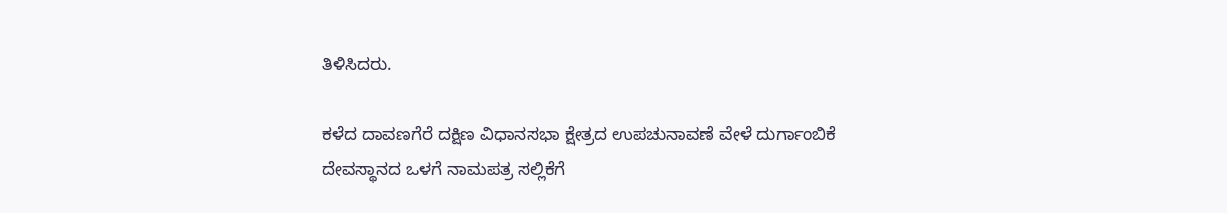ತಿಳಿಸಿದರು.

ಕಳೆದ ದಾವಣಗೆರೆ ದಕ್ಷಿಣ ವಿಧಾನಸಭಾ ಕ್ಷೇತ್ರದ ಉಪಚುನಾವಣೆ ವೇಳೆ ದುರ್ಗಾಂಬಿಕೆ ದೇವಸ್ಥಾನದ ಒಳಗೆ ನಾಮಪತ್ರ ಸಲ್ಲಿಕೆಗೆ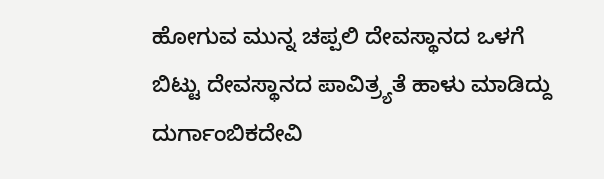ಹೋಗುವ ಮುನ್ನ ಚಪ್ಪಲಿ ದೇವಸ್ಥಾನದ ಒಳಗೆ ಬಿಟ್ಟು ದೇವಸ್ಥಾನದ ಪಾವಿತ್ರ್ಯತೆ ಹಾಳು ಮಾಡಿದ್ದು ದುರ್ಗಾಂಬಿಕದೇವಿ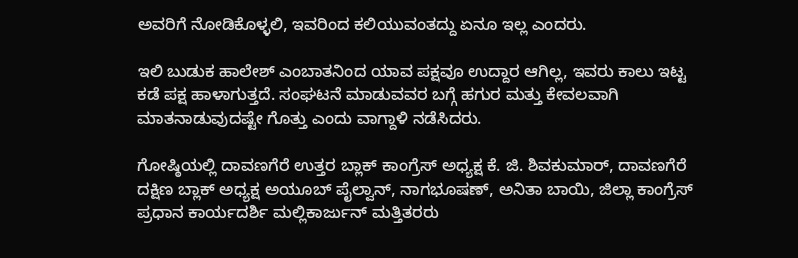ಅವರಿಗೆ ನೋಡಿಕೊಳ್ಳಲಿ, ಇವರಿಂದ ಕಲಿಯುವಂತದ್ದು ಏನೂ ಇಲ್ಲ ಎಂದರು.

ಇಲಿ ಬುಡುಕ ಹಾಲೇಶ್ ಎಂಬಾತನಿಂದ ಯಾವ ಪಕ್ಷವೂ ಉದ್ದಾರ ಆಗಿಲ್ಲ, ಇವರು ಕಾಲು ಇಟ್ಟ ಕಡೆ ಪಕ್ಷ ಹಾಳಾಗುತ್ತದೆ. ಸಂಘಟನೆ ಮಾಡುವವರ ಬಗ್ಗೆ ಹಗುರ ಮತ್ತು ಕೇವಲವಾಗಿ ಮಾತನಾಡುವುದಷ್ಟೇ ಗೊತ್ತು ಎಂದು ವಾಗ್ದಾಳಿ ನಡೆಸಿದರು.

ಗೋಷ್ಠಿಯಲ್ಲಿ ದಾವಣಗೆರೆ ಉತ್ತರ ಬ್ಲಾಕ್ ಕಾಂಗ್ರೆಸ್ ಅಧ್ಯಕ್ಷ ಕೆ. ಜಿ. ಶಿವಕುಮಾರ್, ದಾವಣಗೆರೆ ದಕ್ಷಿಣ ಬ್ಲಾಕ್ ಅಧ್ಯಕ್ಷ ಅಯೂಬ್ ಪೈಲ್ವಾನ್, ನಾಗಭೂಷಣ್, ಅನಿತಾ ಬಾಯಿ, ಜಿಲ್ಲಾ ಕಾಂಗ್ರೆಸ್ ಪ್ರಧಾನ ಕಾರ್ಯದರ್ಶಿ ಮಲ್ಲಿಕಾರ್ಜುನ್ ಮತ್ತಿತರರು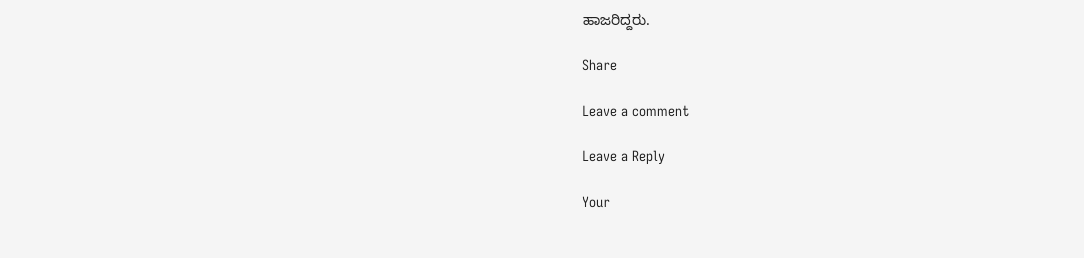ಹಾಜರಿದ್ದರು.

Share

Leave a comment

Leave a Reply

Your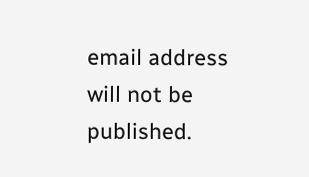email address will not be published.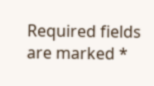Required fields are marked *